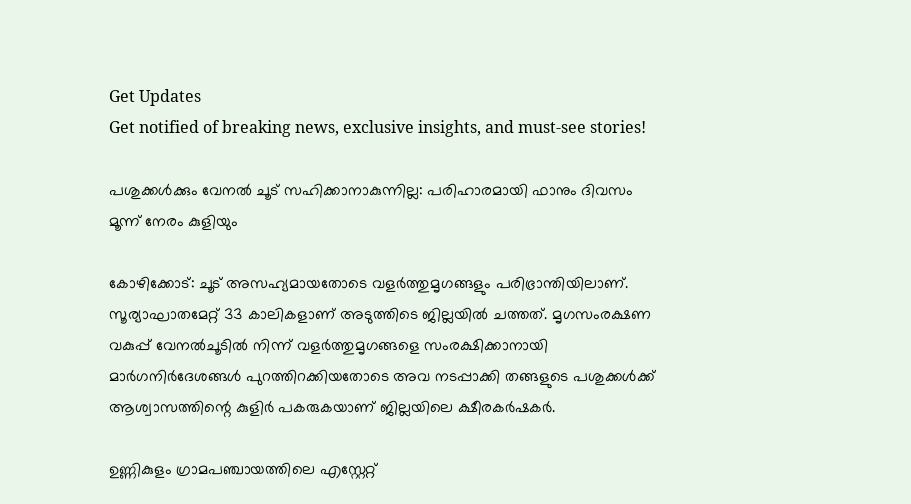Get Updates
Get notified of breaking news, exclusive insights, and must-see stories!

പശുക്കള്‍ക്കും വേനല്‍ ചൂട് സഹിക്കാനാകുന്നില്ല: പരിഹാരമായി ഫാനും ദിവസം മൂന്ന് നേരം കുളിയും

കോഴിക്കോട്: ചൂട് അസഹ്യമായതോടെ വളർത്തുമൃഗങ്ങളും പരിഭ്രാന്തിയിലാണ്. സൂര്യാഘാതമേറ്റ് 33 കാലികളാണ് അടുത്തിടെ ജില്ലയിൽ ചത്തത്. മൃഗസംരക്ഷണ വകുപ്പ് വേനൽചൂടിൽ നിന്ന് വളർത്തുമൃഗങ്ങളെ സംരക്ഷിക്കാനായി മാർഗനിർദേശങ്ങൾ പുറത്തിറക്കിയതോടെ അവ നടപ്പാക്കി തങ്ങളുടെ പശുക്കൾക്ക് ആശ്വാസത്തിന്റെ കുളിർ പകരുകയാണ് ജില്ലയിലെ ക്ഷീരകർഷകർ.

ഉണ്ണികുളം ഗ്രാമപഞ്ചായത്തിലെ എസ്റ്റേറ്റ്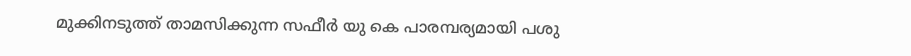മുക്കിനടുത്ത് താമസിക്കുന്ന സഫീർ യു കെ പാരമ്പര്യമായി പശു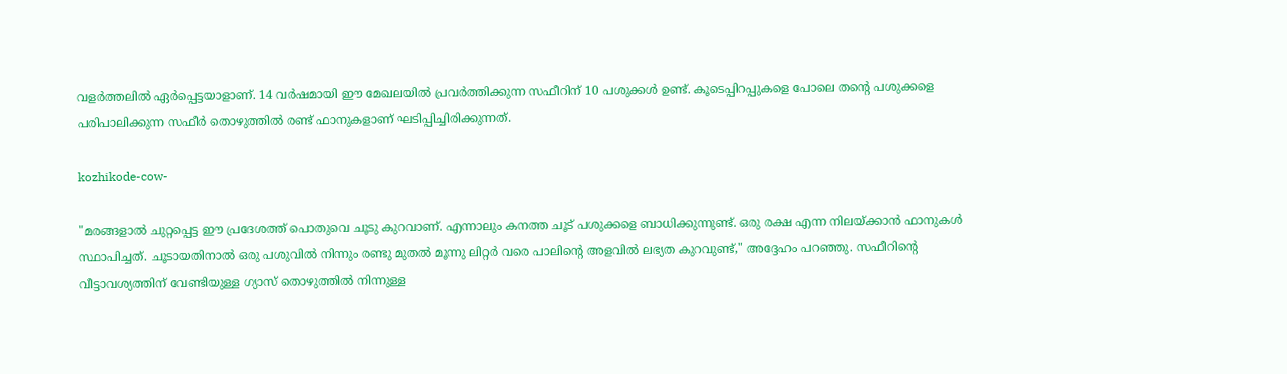വളർത്തലിൽ ഏർപ്പെട്ടയാളാണ്. 14 വർഷമായി ഈ മേഖലയിൽ പ്രവർത്തിക്കുന്ന സഫീറിന് 10 പശുക്കൾ ഉണ്ട്. കൂടെപ്പിറപ്പുകളെ പോലെ തന്റെ പശുക്കളെ പരിപാലിക്കുന്ന സഫീർ തൊഴുത്തിൽ രണ്ട് ഫാനുകളാണ് ഘടിപ്പിച്ചിരിക്കുന്നത്.

kozhikode-cow-

"മരങ്ങളാൽ ചുറ്റപ്പെട്ട ഈ പ്രദേശത്ത് പൊതുവെ ചൂടു കുറവാണ്. എന്നാലും കനത്ത ചൂട് പശുക്കളെ ബാധിക്കുന്നുണ്ട്. ഒരു രക്ഷ എന്ന നിലയ്ക്കാൻ ഫാനുകൾ സ്ഥാപിച്ചത്. ചൂടായതിനാൽ ഒരു പശുവിൽ നിന്നും രണ്ടു മുതൽ മൂന്നു ലിറ്റർ വരെ പാലിന്റെ അളവിൽ ലഭ്യത കുറവുണ്ട്," അദ്ദേഹം പറഞ്ഞു. സഫീറിന്റെ വീട്ടാവശ്യത്തിന് വേണ്ടിയുള്ള ഗ്യാസ് തൊഴുത്തിൽ നിന്നുള്ള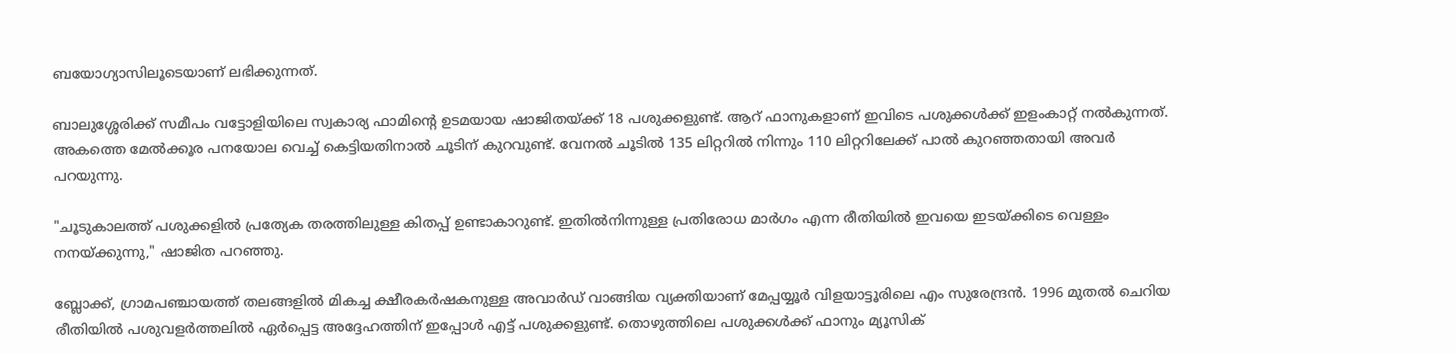ബയോഗ്യാസിലൂടെയാണ് ലഭിക്കുന്നത്.

ബാലുശ്ശേരിക്ക് സമീപം വട്ടോളിയിലെ സ്വകാര്യ ഫാമിന്റെ ഉടമയായ ഷാജിതയ്ക്ക് 18 പശുക്കളുണ്ട്. ആറ് ഫാനുകളാണ് ഇവിടെ പശുക്കൾക്ക് ഇളംകാറ്റ് നൽകുന്നത്. അകത്തെ മേൽക്കൂര പനയോല വെച്ച് കെട്ടിയതിനാൽ ചൂടിന് കുറവുണ്ട്. വേനൽ ചൂടിൽ 135 ലിറ്ററിൽ നിന്നും 110 ലിറ്ററിലേക്ക് പാൽ കുറഞ്ഞതായി അവർ പറയുന്നു.

"ചൂടുകാലത്ത് പശുക്കളിൽ പ്രത്യേക തരത്തിലുള്ള കിതപ്പ് ഉണ്ടാകാറുണ്ട്. ഇതിൽനിന്നുള്ള പ്രതിരോധ മാർഗം എന്ന രീതിയിൽ ഇവയെ ഇടയ്ക്കിടെ വെള്ളം നനയ്ക്കുന്നു," ഷാജിത പറഞ്ഞു.

ബ്ലോക്ക്, ഗ്രാമപഞ്ചായത്ത് തലങ്ങളിൽ മികച്ച ക്ഷീരകർഷകനുള്ള അവാർഡ് വാങ്ങിയ വ്യക്തിയാണ് മേപ്പയ്യൂർ വിളയാട്ടൂരിലെ എം സുരേന്ദ്രൻ. 1996 മുതൽ ചെറിയ രീതിയിൽ പശുവളർത്തലിൽ ഏർപ്പെട്ട അദ്ദേഹത്തിന് ഇപ്പോൾ എട്ട് പശുക്കളുണ്ട്. തൊഴുത്തിലെ പശുക്കൾക്ക് ഫാനും മ്യൂസിക്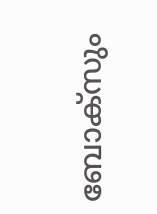ബോക്സും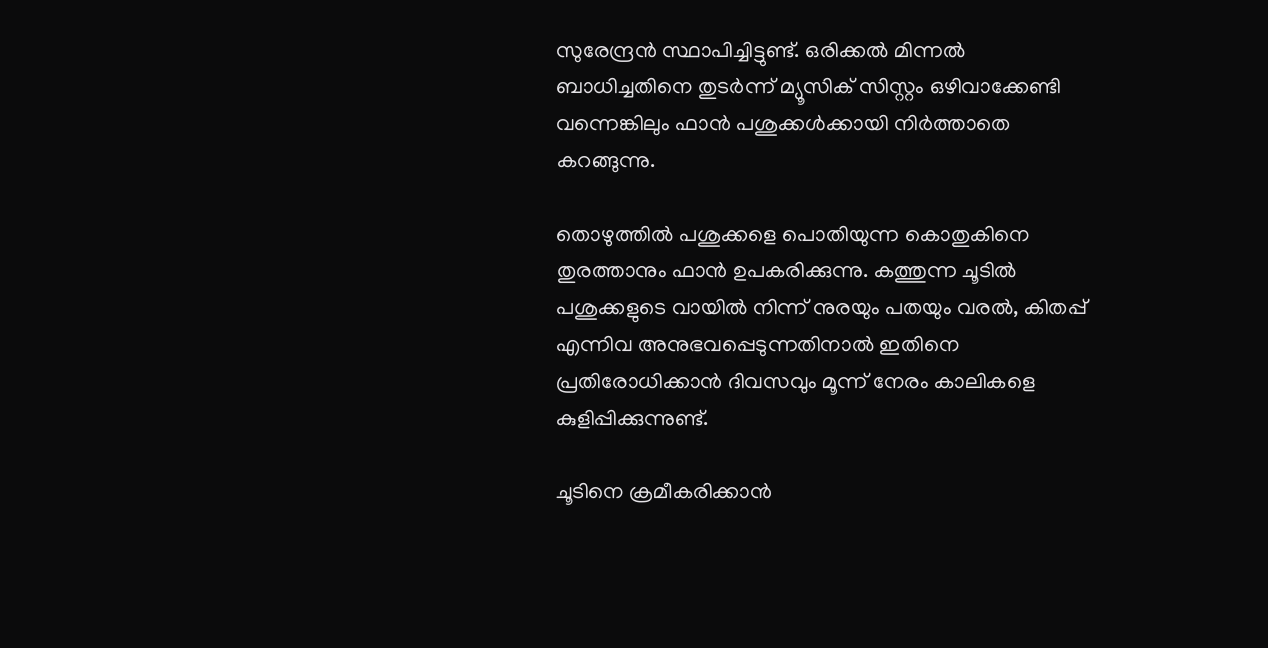സുരേന്ദ്രൻ സ്ഥാപിച്ചിട്ടുണ്ട്. ഒരിക്കൽ മിന്നൽ ബാധിച്ചതിനെ തുടർന്ന് മ്യൂസിക് സിസ്റ്റം ഒഴിവാക്കേണ്ടി വന്നെങ്കിലും ഫാൻ പശുക്കൾക്കായി നിർത്താതെ കറങ്ങുന്നു.

തൊഴുത്തിൽ പശുക്കളെ പൊതിയുന്ന കൊതുകിനെ തുരത്താനും ഫാൻ ഉപകരിക്കുന്നു. കത്തുന്ന ചൂടിൽ പശുക്കളുടെ വായിൽ നിന്ന് നുരയും പതയും വരൽ, കിതപ്പ് എന്നിവ അനുഭവപ്പെടുന്നതിനാൽ ഇതിനെ പ്രതിരോധിക്കാൻ ദിവസവും മൂന്ന് നേരം കാലികളെ കുളിപ്പിക്കുന്നുണ്ട്.

ചൂടിനെ ക്രമീകരിക്കാൻ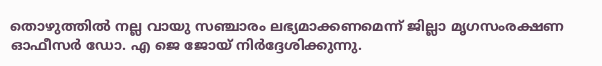തൊഴുത്തിൽ നല്ല വായു സഞ്ചാരം ലഭ്യമാക്കണമെന്ന് ജില്ലാ മൃഗസംരക്ഷണ ഓഫീസർ ഡോ. എ ജെ ജോയ് നിർദ്ദേശിക്കുന്നു.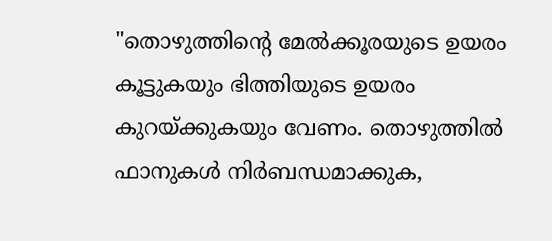"തൊഴുത്തിന്റെ മേൽക്കൂരയുടെ ഉയരം കൂട്ടുകയും ഭിത്തിയുടെ ഉയരം കുറയ്ക്കുകയും വേണം. തൊഴുത്തിൽ ഫാനുകൾ നിർബന്ധമാക്കുക,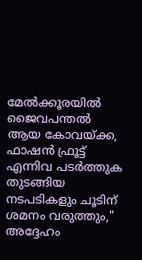മേൽക്കൂരയിൽ ജൈവപന്തൽ ആയ കോവയ്ക്ക, ഫാഷൻ ഫ്രൂട്ട് എന്നിവ പടർത്തുക തുടങ്ങിയ നടപടികളും ചൂടിന് ശമനം വരുത്തും," അദ്ദേഹം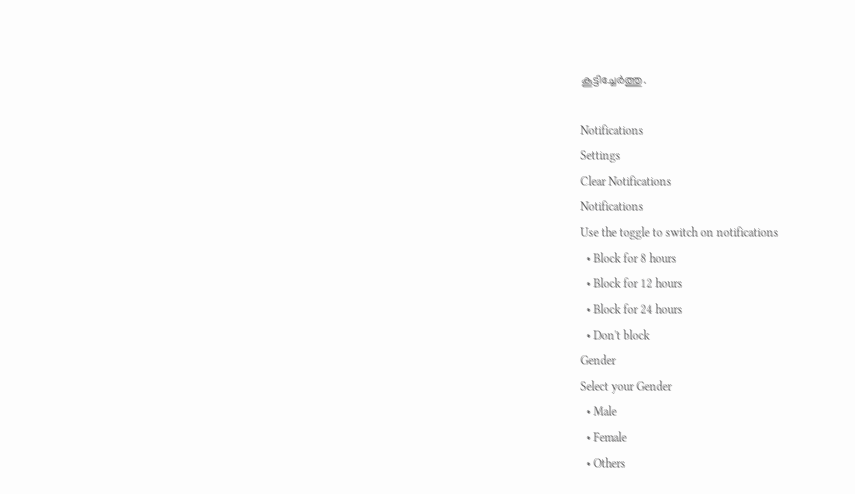കൂട്ടിച്ചേർത്തു.

Notifications
Settings
Clear Notifications
Notifications
Use the toggle to switch on notifications
  • Block for 8 hours
  • Block for 12 hours
  • Block for 24 hours
  • Don't block
Gender
Select your Gender
  • Male
  • Female
  • Others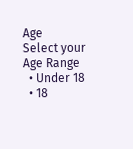Age
Select your Age Range
  • Under 18
  • 18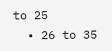to 25
  • 26 to 35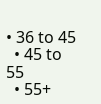• 36 to 45
  • 45 to 55
  • 55+